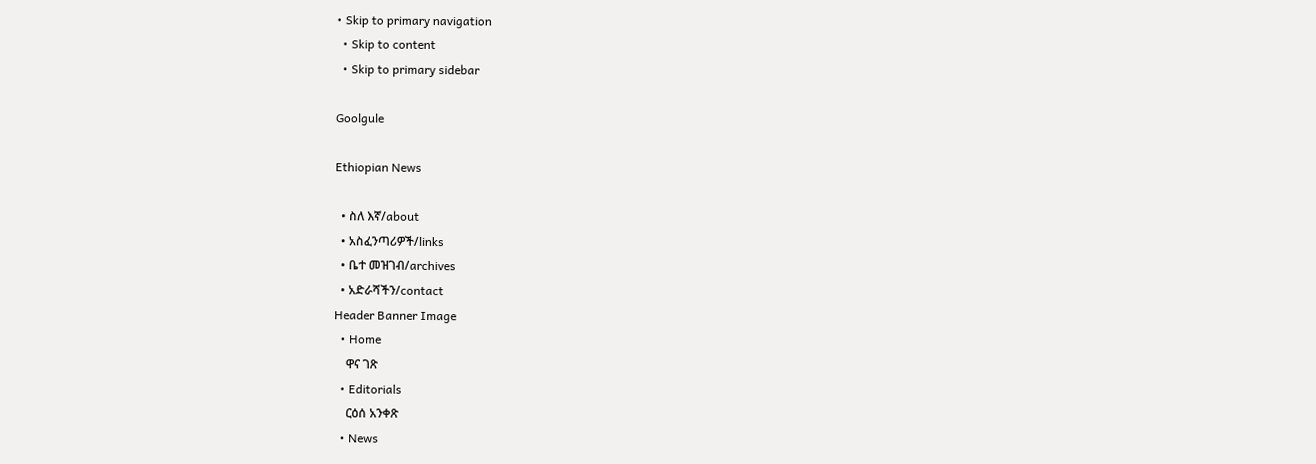• Skip to primary navigation
  • Skip to content
  • Skip to primary sidebar

Goolgule

Ethiopian News

  • ስለ እኛ/about
  • አስፈንጣሪዎች/links
  • ቤተ መዝገብ/archives
  • አድራሻችን/contact
Header Banner Image
  • Home
    ዋና ገጽ
  • Editorials
    ርዕሰ አንቀጽ
  • News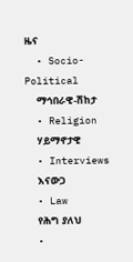ዜና
  • Socio-Political
    ማኅበራዊ-ሽከታ
  • Religion
    ሃይማኖታዊ
  • Interviews
    እናውጋ
  • Law
    የሕግ ያለህ
  •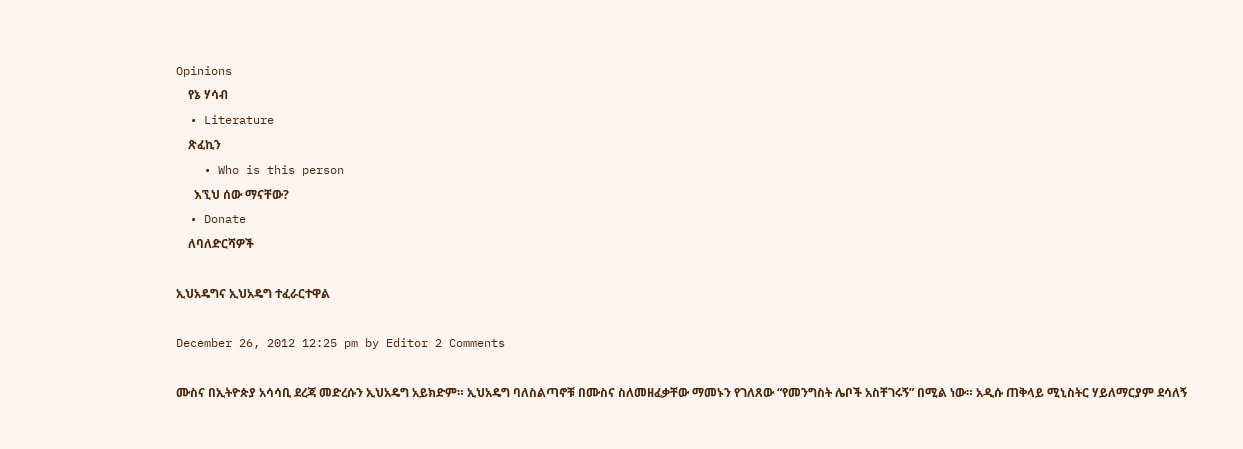Opinions
    የኔ ሃሳብ
  • Literature
    ጽፈኪን
    • Who is this person
      እኚህ ሰው ማናቸው?
  • Donate
    ለባለድርሻዎች

ኢህአዴግና ኢህአዴግ ተፈራርተዋል

December 26, 2012 12:25 pm by Editor 2 Comments

ሙስና በኢትዮጵያ አሳሳቢ ደረጃ መድረሱን ኢህአዴግ አይክድም። ኢህአዴግ ባለስልጣኖቹ በሙስና ስለመዘፈቃቸው ማመኑን የገለጸው “የመንግስት ሌቦች አስቸገሩኝ” በሚል ነው። አዲሱ ጠቅላይ ሚኒስትር ሃይለማርያም ደሳለኝ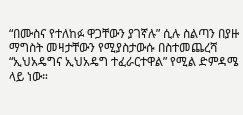“በሙስና የተለከፉ ዋጋቸውን ያገኛሉ” ሲሉ ስልጣን በያዙ ማግስት መዛታቸውን የሚያስታውሱ በስተመጨረሻ “ኢህአዴግና ኢህአዴግ ተፈራርተዋል” የሚል ድምዳሜ ላይ ነው።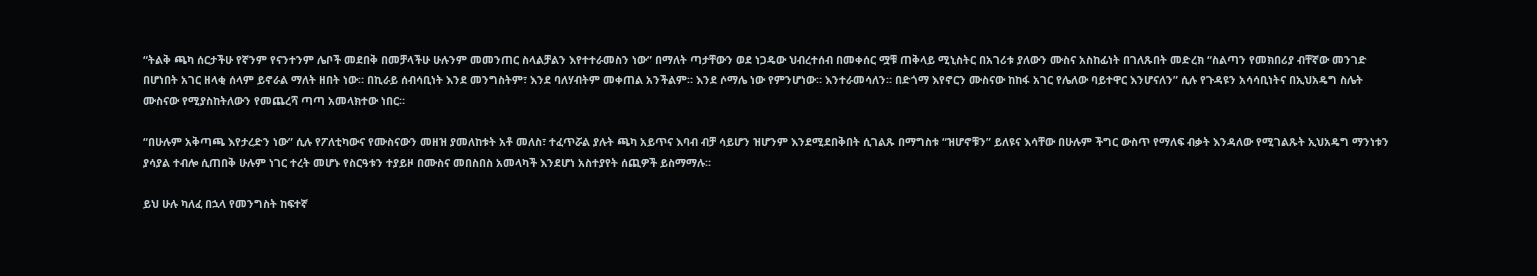“ትልቅ ጫካ ሰርታችሁ የኛንም የናንተንም ሌቦች መደበቅ በመቻላችሁ ሁሉንም መመንጠር ስላልቻልን እየተተራመስን ነው” በማለት ጣታቸውን ወደ ነጋዴው ህብረተሰብ በመቀሰር ሟቹ ጠቅላይ ሚኒስትር በአገሪቱ ያለውን ሙስና አስከፊነት በገለጹበት መድረክ “ስልጣን የመክበሪያ ብቸኛው መንገድ በሆነበት አገር ዘላቂ ሰላም ይኖራል ማለት ዘበት ነው። በኪራይ ሰብሳቢነት እንደ መንግስትም፣ እንደ ባለሃብትም መቀጠል አንችልም። እንደ ሶማሌ ነው የምንሆነው። እንተራመሳለን። በድጎማ እየኖርን ሙስናው ከከፋ አገር የሌለው ባይተዋር እንሆናለን” ሲሉ የጉዳዩን አሳሳቢነትና በኢህአዴግ ስሌት ሙስናው የሚያስከትለውን የመጨረሻ ጣጣ አመላክተው ነበር።

“በሁሉም አቅጣጫ እየታረድን ነው” ሲሉ የፖለቲካውና የሙስናውን መዘዝ ያመለከቱት አቶ መለስ፣ ተፈጥሯል ያሉት ጫካ አይጥና እባብ ብቻ ሳይሆን ዝሆንም እንደሚደበቅበት ሲገልጹ በማግስቱ “ዝሆኖቹን” ይለዩና እሳቸው በሁሉም ችግር ውስጥ የማለፍ ብቃት እንዳለው የሚገልጹት ኢህአዴግ ማንነቱን ያሳያል ተብሎ ሲጠበቅ ሁሉም ነገር ተረት መሆኑ የስርዓቱን ተያይዞ በሙስና መበስበስ አመላካች እንደሆነ አስተያየት ሰጪዎች ይስማማሉ።

ይህ ሁሉ ካለፈ በኋላ የመንግስት ከፍተኛ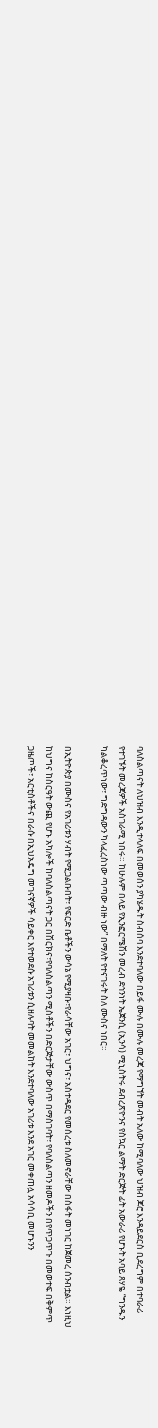ባለስልጣናት ለህዝብ እንዲተላለፍ በመወሰን ያካሄዱት ስብሰባ እንደተባለው በይፋ ሙሉ በሙሉ መረጃ የማግኘት መብት አለው ከሚባለው ህዝብ ጆሮ እንዳይደርስ ቢደረግም በተባራሪ የተገኙት መረጃዎች አስገራሚ ነበሩ። ከሁሉም በላይ የኢንፎርሜሽን መረብ ደኅንነት ኤጀንሲ (ኢንሳ) ሚኒስትሩ ደብረጽዮንና የስኳር ልማት ድርጅት ፊት አውራሪ የሆኑት አባይ ጸሃዬ “ግንዱን ካልቆረጥነው፣ ግድግዳውን ካላፈረስነው ጣጣው ብዙ ነው” በማለት የተናገሩት ስለ ሙስና ነበር።

በኢትዮጵያ በሙስና የአገሪቱን ሃብት የሚጋልቡበት፣ የፍርድ ቤቶችን ውሳኔ የሚያዛቡ፣የራሳቸው አገር፣ ህግና፣ አስተዳደር የመሰረቱ ስለመኖራቸው በስፋት መነገር ከጀመረ ሰንብቷል። እነዚህ ከህግና ከስርዓት ውጪ የሆኑ አካሎች ከባለስልጣናት ጋር በሽርክና፣የባለስልጣን ሚስቶችን በድርጅታቸው ውስጥ በማስገባት፣ የባለስልጣን ዘመዶችን በየጥጋጥጉ በመወተፍ በቅምጥ ጋዜጦች፣ አርቲስቶችና በራሱ በኢህአዴግ መገናኛዎች ሳይቀር እየተወደሱ አገሪቱን ሲዘሉባት መመልከት እንደተባለው አገሪቱ እንደ አገር መቀጠሏ አሳሳቢ መሆኑንን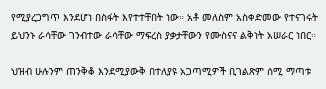የሚያረጋግጥ እንደሆነ በስፋት እየተተቸበት ነው። አቶ መለስም አስቀድመው የተናገሩት ይህንኑ ራሳቸው ገንብተው ራሳቸው ማፍረስ ያቃታቸውን የሙስናና ልቅነት አሠራር ነበር።

ህዝብ ሁሉንም ጠንቅቆ እንደሚያውቅ በተለያዩ አጋጣሚዎች ቢገልጽም ሰሚ ማጣቱ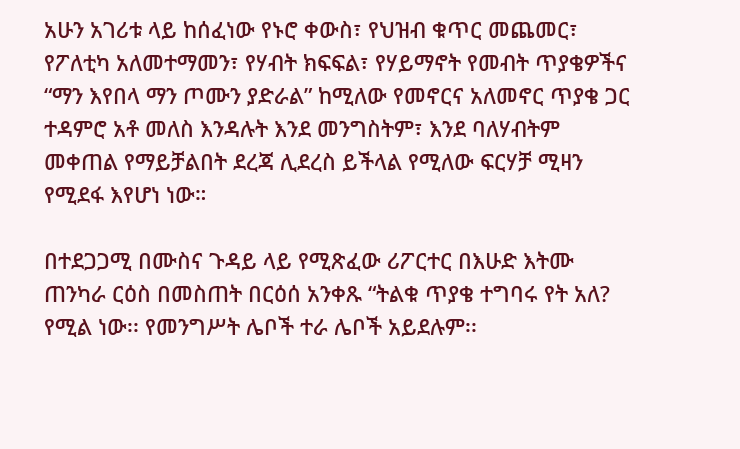አሁን አገሪቱ ላይ ከሰፈነው የኑሮ ቀውስ፣ የህዝብ ቁጥር መጨመር፣ የፖለቲካ አለመተማመን፣ የሃብት ክፍፍል፣ የሃይማኖት የመብት ጥያቄዎችና “ማን እየበላ ማን ጦሙን ያድራል” ከሚለው የመኖርና አለመኖር ጥያቄ ጋር ተዳምሮ አቶ መለስ እንዳሉት እንደ መንግስትም፣ እንደ ባለሃብትም መቀጠል የማይቻልበት ደረጃ ሊደረስ ይችላል የሚለው ፍርሃቻ ሚዛን የሚደፋ እየሆነ ነው።

በተደጋጋሚ በሙስና ጉዳይ ላይ የሚጽፈው ሪፖርተር በእሁድ እትሙ ጠንካራ ርዕስ በመስጠት በርዕሰ አንቀጹ “ትልቁ ጥያቄ ተግባሩ የት አለ? የሚል ነው፡፡ የመንግሥት ሌቦች ተራ ሌቦች አይደሉም፡፡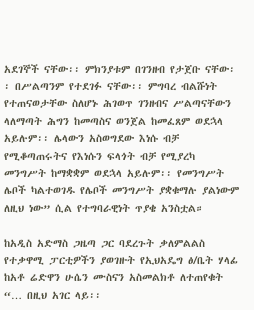አደገኞች ናቸው፡፡ ምክንያቱም በገንዘብ የታጀቡ ናቸው፡፡ በሥልጣንም የተደገፉ ናቸው፡፡ ምግባረ ብልሹነት የተጠናወታቸው ስለሆኑ ሕገወጥ ገንዘብና ሥልጣናቸውን ላለማጣት ሕግን ከመጣስና ወንጀል ከመፈጸም ወደኋላ አይሉም፡፡ ሌላውን አስወግደው እነሱ ብቻ የሚቆጣጠሩትና የእነሱን ፍላጎት ብቻ የሚያረካ መንግሥት ከማቋቋም ወደኋላ አይሉም፡፡ የመንግሥት ሌቦች ካልተወገዱ የሌቦች መንግሥት ያቋቁማሉ ያልነውም ለዚህ ነው” ሲል የተግባራዊነት ጥያቄ አንስቷል።

ከአዲስ አድማስ ጋዜጣ ጋር ባደረጉት ቃለምልልስ የተቃዋሚ ፓርቲዎችን ያወገዙት የኢህአዴግ ፅ/ቤት ሃላፊ ከአቶ ሬድዋን ሁሴን ሙስናን አስመልክቶ ለተጠየቁት “… በዚህ አገር ላይ፡፡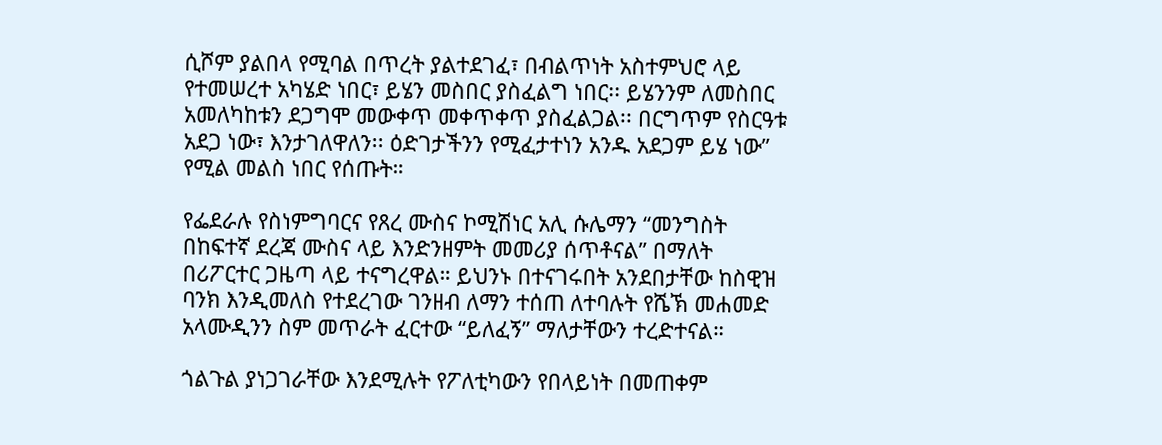ሲሾም ያልበላ የሚባል በጥረት ያልተደገፈ፣ በብልጥነት አስተምህሮ ላይ የተመሠረተ አካሄድ ነበር፣ ይሄን መስበር ያስፈልግ ነበር፡፡ ይሄንንም ለመስበር አመለካከቱን ደጋግሞ መውቀጥ መቀጥቀጥ ያስፈልጋል፡፡ በርግጥም የስርዓቱ አደጋ ነው፣ እንታገለዋለን፡፡ ዕድገታችንን የሚፈታተነን አንዱ አደጋም ይሄ ነው” የሚል መልስ ነበር የሰጡት።

የፌደራሉ የስነምግባርና የጸረ ሙስና ኮሚሽነር አሊ ሱሌማን “መንግስት በከፍተኛ ደረጃ ሙስና ላይ እንድንዘምት መመሪያ ሰጥቶናል” በማለት በሪፖርተር ጋዜጣ ላይ ተናግረዋል። ይህንኑ በተናገሩበት አንደበታቸው ከስዊዝ ባንክ እንዲመለስ የተደረገው ገንዘብ ለማን ተሰጠ ለተባሉት የሼኽ መሐመድ አላሙዲንን ስም መጥራት ፈርተው “ይለፈኝ” ማለታቸውን ተረድተናል።

ጎልጉል ያነጋገራቸው እንደሚሉት የፖለቲካውን የበላይነት በመጠቀም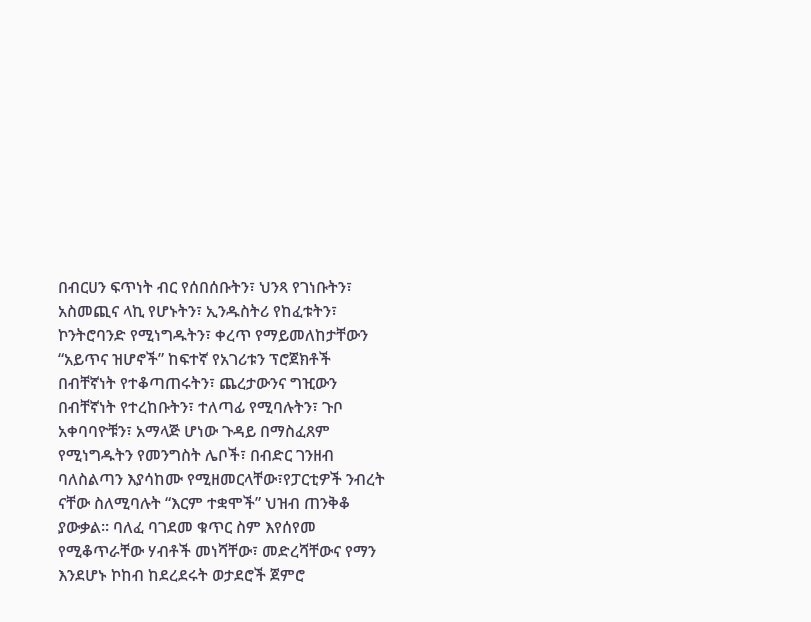በብርሀን ፍጥነት ብር የሰበሰቡትን፣ ህንጻ የገነቡትን፣ አስመጪና ላኪ የሆኑትን፣ ኢንዱስትሪ የከፈቱትን፣ ኮንትሮባንድ የሚነግዱትን፣ ቀረጥ የማይመለከታቸውን “አይጥና ዝሆኖች” ከፍተኛ የአገሪቱን ፕሮጀክቶች በብቸኛነት የተቆጣጠሩትን፣ ጨረታውንና ግዢውን በብቸኛነት የተረከቡትን፣ ተለጣፊ የሚባሉትን፣ ጉቦ አቀባባዮቹን፣ አማላጅ ሆነው ጉዳይ በማስፈጸም የሚነግዱትን የመንግስት ሌቦች፣ በብድር ገንዘብ ባለስልጣን እያሳከሙ የሚዘመርላቸው፣የፓርቲዎች ንብረት ናቸው ስለሚባሉት “እርም ተቋሞች” ህዝብ ጠንቅቆ ያውቃል። ባለፈ ባገደመ ቁጥር ስም እየሰየመ የሚቆጥራቸው ሃብቶች መነሻቸው፣ መድረሻቸውና የማን እንደሆኑ ኮከብ ከደረደሩት ወታደሮች ጀምሮ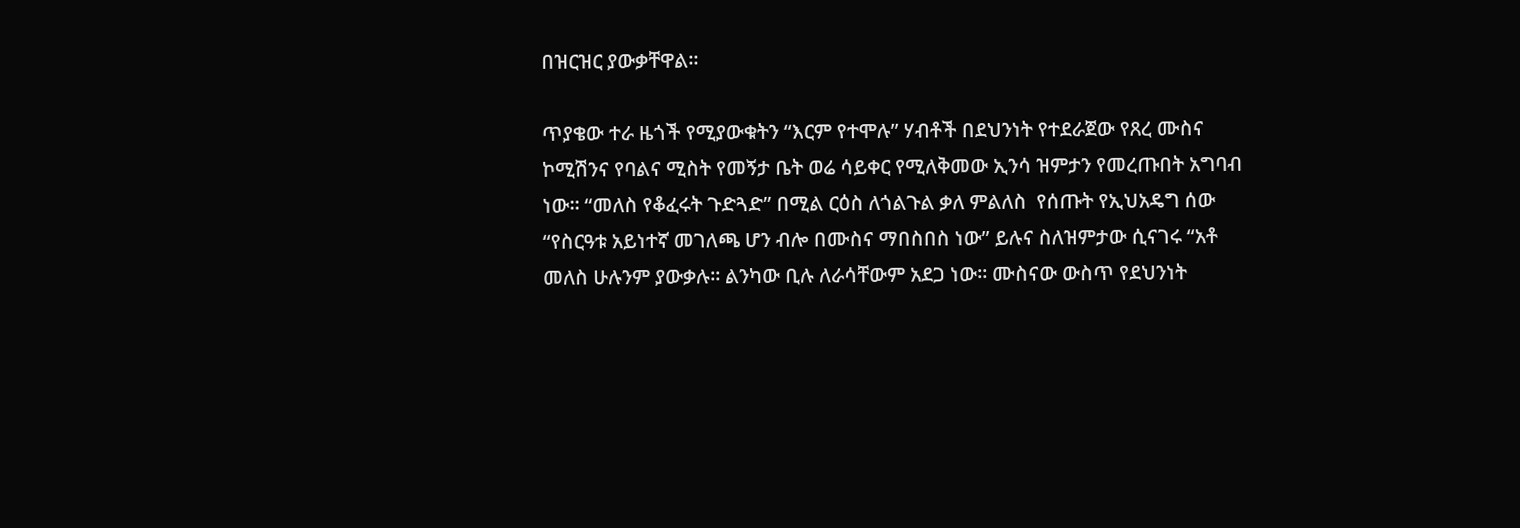በዝርዝር ያውቃቸዋል።

ጥያቄው ተራ ዜጎች የሚያውቁትን “እርም የተሞሉ” ሃብቶች በደህንነት የተደራጀው የጸረ ሙስና ኮሚሽንና የባልና ሚስት የመኝታ ቤት ወሬ ሳይቀር የሚለቅመው ኢንሳ ዝምታን የመረጡበት አግባብ ነው። “መለስ የቆፈሩት ጉድጓድ” በሚል ርዕስ ለጎልጉል ቃለ ምልለስ  የሰጡት የኢህአዴግ ሰው “የስርዓቱ አይነተኛ መገለጫ ሆን ብሎ በሙስና ማበስበስ ነው” ይሉና ስለዝምታው ሲናገሩ “አቶ መለስ ሁሉንም ያውቃሉ። ልንካው ቢሉ ለራሳቸውም አደጋ ነው። ሙስናው ውስጥ የደህንነት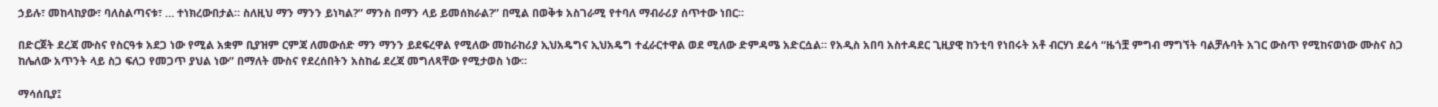ኃይሉ፣ መከላከያው፣ ባለስልጣናቱ፣ … ተነክረውበታል። ስለዚህ ማን ማንን ይነካል?” ማንስ በማን ላይ ይመሰክራል?” በሚል በወቅቱ አስገራሚ የተባለ ማብራሪያ ሰጥተው ነበር።

በድርጀት ደረጃ ሙስና የስርዓቱ አደጋ ነው የሚል አቋም ቢያዝም ርምጃ ለመውሰድ ማን ማንን ይደፍረዋል የሚለው መከራከሪያ ኢህአዴግና ኢህአዴግ ተፈራርተዋል ወደ ሚለው ድምዳሜ አድርሷል። የአዲስ አበባ አስተዳደር ጊዚያዊ ከንቲባ የነበሩት አቶ ብርሃነ ደሬሳ “ዜጎቿ ምግብ ማግኘት ባልቻሉባት አገር ውስጥ የሚከናወነው ሙስና ስጋ ከሌለው አጥንት ላይ ስጋ ፍለጋ የመጋጥ ያህል ነው” በማለት ሙስና የደረሰበትን አስከፊ ደረጃ መግለጻቸው የሚታወስ ነው።

ማሳሰቢያ፤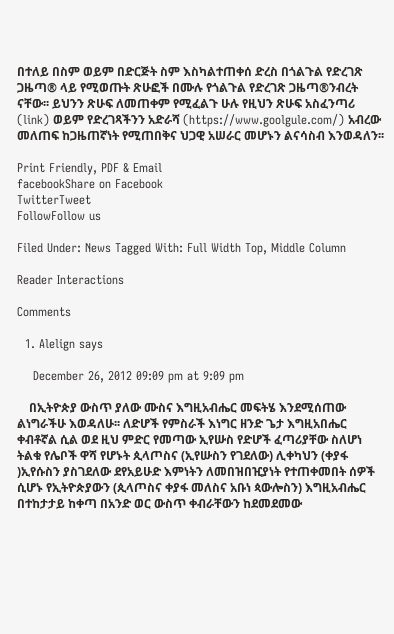በተለይ በስም ወይም በድርጅት ስም እስካልተጠቀሰ ድረስ በጎልጉል የድረገጽ ጋዜጣ® ላይ የሚወጡት ጽሁፎች በሙሉ የጎልጉል የድረገጽ ጋዜጣ®ንብረት ናቸው፡፡ ይህንን ጽሁፍ ለመጠቀም የሚፈልጉ ሁሉ የዚህን ጽሁፍ አስፈንጣሪ (link) ወይም የድረገጻችንን አድራሻ (https://www.goolgule.com/) አብረው መለጠፍ ከጋዜጠኛነት የሚጠበቅና ህጋዊ አሠራር መሆኑን ልናሳስብ እንወዳለን፡፡

Print Friendly, PDF & Email
facebookShare on Facebook
TwitterTweet
FollowFollow us

Filed Under: News Tagged With: Full Width Top, Middle Column

Reader Interactions

Comments

  1. Alelign says

    December 26, 2012 09:09 pm at 9:09 pm

    በኢትዮጵያ ውስጥ ያለው ሙስና እግዚአብሔር መፍትሄ እንደሚሰጠው ልነግራችሁ እወዳለሁ፡፡ ለድሆች የምስራች እነግር ዘንድ ጌታ እግዚአበሔር ቀብቶኛል ሲል ወደ ዚህ ምድር የመጣው ኢየሡስ የድሆች ፈጣሪያቸው ስለሆነ ትልቁ የሌቦች ዋሻ የሆኑት ጲላጦስና (ኢየሡስን የገደለው) ሊቀካህን (ቀያፋ )ኢየሱስን ያስገደለው ደየአይሁድ እምነትን ለመበዝበዢያነት የተጠቀመበት ሰዎች ሲሆኑ የኢትዮጵያውን (ጲላጦስና ቀያፋ መለስና አቡነ ጳውሎስን) እግዚአብሔር በተከታታይ ከቀጣ በአንድ ወር ውስጥ ቀብራቸውን ከደመደመው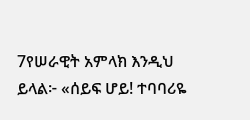7የሠራዊት አምላክ እንዲህ ይላል፦ «ሰይፍ ሆይ! ተባባሪዬ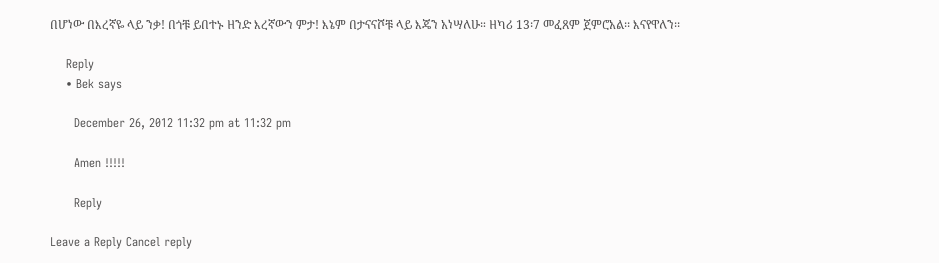በሆነው በእረኛዬ ላይ ንቃ! በጎቹ ይበተኑ ዘንድ እረኛውን ምታ! እኔም በታናናሾቹ ላይ እጄን አነሣለሁ። ዘካሪ 13፡7 መፈጸም ጀምሮአል፡፡ እናየዋለን፡፡

    Reply
    • Bek says

      December 26, 2012 11:32 pm at 11:32 pm

      Amen !!!!!

      Reply

Leave a Reply Cancel reply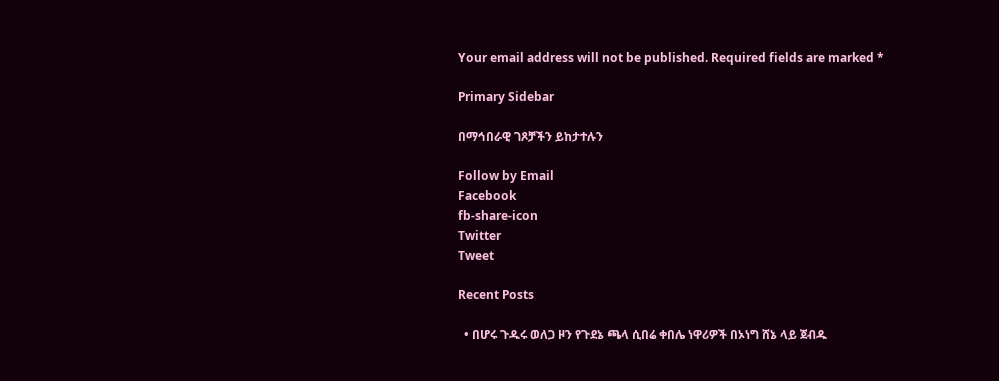Your email address will not be published. Required fields are marked *

Primary Sidebar

በማኅበራዊ ገጾቻችን ይከታተሉን

Follow by Email
Facebook
fb-share-icon
Twitter
Tweet

Recent Posts

  • በሆሩ ጉዱሩ ወለጋ ዞን የጉደኔ ጫላ ሲበሬ ቀበሌ ነዋሪዎች በኦነግ ሸኔ ላይ ጀብዱ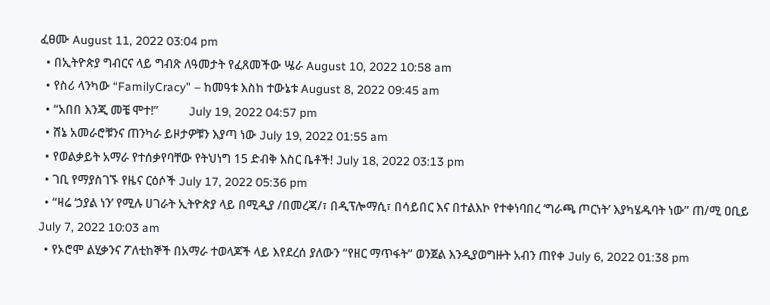ፈፀሙ August 11, 2022 03:04 pm
  • በኢትዮጵያ ግብርና ላይ ግብጽ ለዓመታት የፈጸመችው ሤራ August 10, 2022 10:58 am
  • የስሪ ላንካው “FamilyCracy” – ከመዓቱ እስከ ተውኔቱ August 8, 2022 09:45 am
  • “አበበ እንጂ መቼ ሞተ!”          July 19, 2022 04:57 pm
  • ሸኔ አመራሮቹንና ጠንካራ ይዞታዎቹን እያጣ ነው July 19, 2022 01:55 am
  • የወልቃይት አማራ የተሰቃየባቸው የትህነግ 15 ድብቅ እስር ቤቶች! July 18, 2022 03:13 pm
  • ገቢ የማያስገኙ የዜና ርዕሶች July 17, 2022 05:36 pm
  • “ዛሬ ‘ኃያል ነን’ የሚሉ ሀገራት ኢትዮጵያ ላይ በሚዲያ /በመረጃ/፣ በዲፕሎማሲ፣ በሳይበር እና በተልእኮ የተቀነባበረ ‘ግራጫ ጦርነት’ እያካሄዱባት ነው” ጠ/ሚ ዐቢይ July 7, 2022 10:03 am
  • የኦሮሞ ልሂቃንና ፖለቲከኞች በአማራ ተወላጆች ላይ እየደረሰ ያለውን “የዘር ማጥፋት” ወንጀል እንዲያወግዙት አብን ጠየቀ July 6, 2022 01:38 pm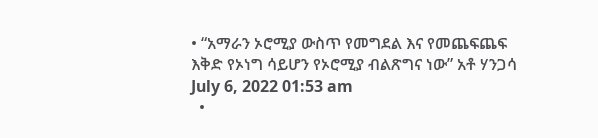• “አማራን ኦሮሚያ ውስጥ የመግደል እና የመጨፍጨፍ እቅድ የኦነግ ሳይሆን የኦሮሚያ ብልጽግና ነው” አቶ ሃንጋሳ July 6, 2022 01:53 am
  •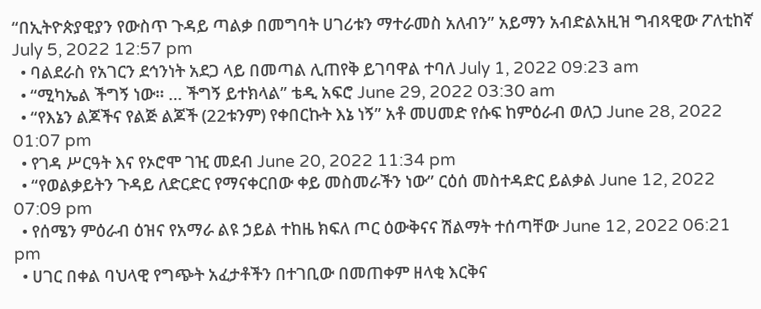“በኢትዮጵያዊያን የውስጥ ጉዳይ ጣልቃ በመግባት ሀገሪቱን ማተራመስ አለብን” አይማን አብድልአዚዝ ግብጻዊው ፖለቲከኛ July 5, 2022 12:57 pm
  • ባልደራስ የአገርን ደኅንነት አደጋ ላይ በመጣል ሊጠየቅ ይገባዋል ተባለ July 1, 2022 09:23 am
  • “ሚካኤል ችግኝ ነው። … ችግኝ ይተክላል” ቴዲ አፍሮ June 29, 2022 03:30 am
  • “የእኔን ልጆችና የልጅ ልጆች (22ቱንም) የቀበርኩት እኔ ነኝ” አቶ መሀመድ የሱፍ ከምዕራብ ወለጋ June 28, 2022 01:07 pm
  • የገዳ ሥርዓት እና የኦሮሞ ገዢ መደብ June 20, 2022 11:34 pm
  • “የወልቃይትን ጉዳይ ለድርድር የማናቀርበው ቀይ መስመራችን ነው” ርዕሰ መስተዳድር ይልቃል June 12, 2022 07:09 pm
  • የሰሜን ምዕራብ ዕዝና የአማራ ልዩ ኃይል ተከዜ ክፍለ ጦር ዕውቅናና ሽልማት ተሰጣቸው June 12, 2022 06:21 pm
  • ሀገር በቀል ባህላዊ የግጭት አፈታቶችን በተገቢው በመጠቀም ዘላቂ እርቅና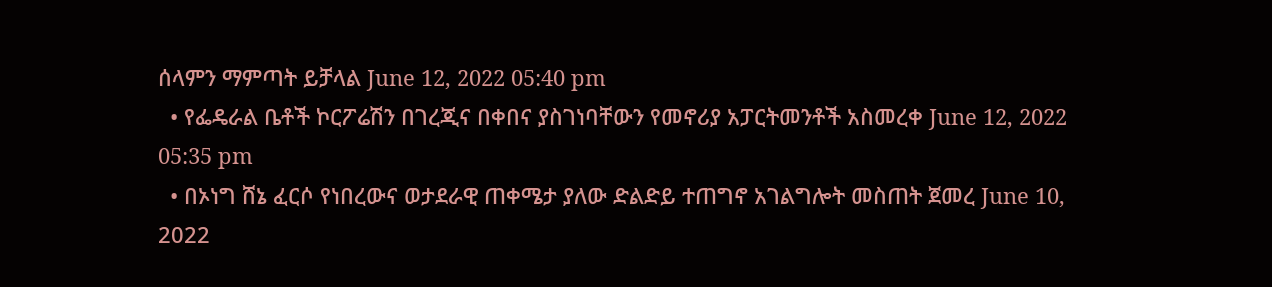ሰላምን ማምጣት ይቻላል June 12, 2022 05:40 pm
  • የፌዴራል ቤቶች ኮርፖሬሽን በገረጂና በቀበና ያስገነባቸውን የመኖሪያ አፓርትመንቶች አስመረቀ June 12, 2022 05:35 pm
  • በኦነግ ሸኔ ፈርሶ የነበረውና ወታደራዊ ጠቀሜታ ያለው ድልድይ ተጠግኖ አገልግሎት መስጠት ጀመረ June 10, 2022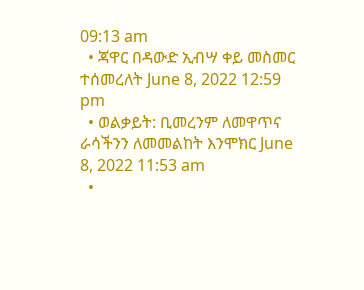09:13 am
  • ጃዋር በዳውድ ኢብሣ ቀይ መስመር ተሰመረለት June 8, 2022 12:59 pm
  • ወልቃይት: ቢመረንም ለመዋጥና ራሳችንን ለመመልከት እንሞክር June 8, 2022 11:53 am
  •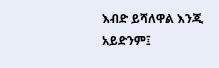እብድ ይሻለዋል እንጂ አይድንም፤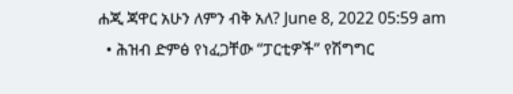ሐጂ ጃዋር አሁን ለምን ብቅ አለ? June 8, 2022 05:59 am
  • ሕዝብ ድምፅ የነፈጋቸው “ፓርቲዎች” የሽግግር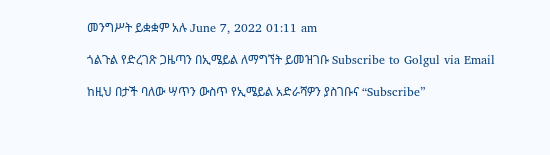መንግሥት ይቋቋም አሉ June 7, 2022 01:11 am

ጎልጉል የድረገጽ ጋዜጣን በኢሜይል ለማግኘት ይመዝገቡ Subscribe to Golgul via Email

ከዚህ በታች ባለው ሣጥን ውስጥ የኢሜይል አድራሻዎን ያስገቡና “Subscribe”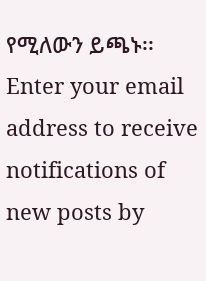የሚለውን ይጫኑ፡፡
Enter your email address to receive notifications of new posts by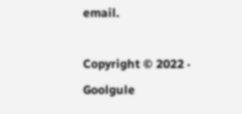email.

Copyright © 2022 · Goolgule